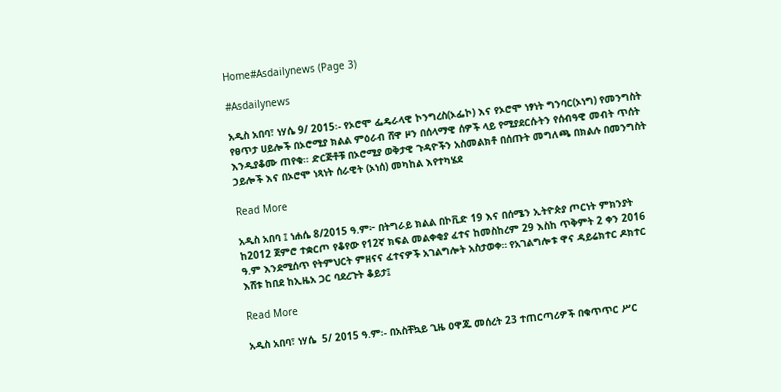Home#Asdailynews (Page 3)

#Asdailynews

አዲስ አበባ፣ ነሃሴ 9/ 2015፡- የኦሮሞ ፌዴራላዊ ኮንግረስ(ኦፌኮ) እና የኦሮሞ ነፃነት ግንባር(ኦነግ) የመንግስት የፀጥታ ሀይሎች በኦሮሚያ ክልል ምዕራብ ሸዋ ዞን በሰላማዊ ሰዎች ላይ የሚያደርሱትን የሰብዓዊ መብት ጥሰት እንዲያቆሙ ጠየቁ፡፡ ድርጅቶቹ በኦሮሚያ ወቅታዊ ጉዳዮችን አስመልክቶ በሰጡት መግለጫ በክልሉ በመንግስት ኃይሎች እና በኦሮሞ ነጻነት ሰራዊት (ኦነሰ) መካከል እየተካሄደ

Read More

አዲስ አበባ ፤ ነሐሴ 8/2015 ዓ.ም፦ በትግራይ ክልል በኮቪድ 19 እና በሰሜን ኢትዮጵያ ጦርነት ምክንያት ከ2012 ጀምሮ ተቋርጦ የቆየው የ12ኛ ክፍል መልቀቂያ ፈተና ከመስከረም 29 እስከ ጥቅምት 2 ቀን 2016 ዓ.ም እንደሚሰጥ የትምህርት ምዘናና ፈተናዎች አገልግሎት አስታወቀ። የአገልግሎቱ ዋና ዳይሬክተር ዶክተር እሸቱ ከበደ ከኢዜአ ጋር ባደረጉት ቆይታ፤

Read More

አዲስ አበባ፣ ነሃሴ  5/ 2015 ዓ.ም፡- በአስቸኳይ ጊዜ ዐዋጁ መሰረት 23 ተጠርጣሪዎች በቁጥጥር ሥር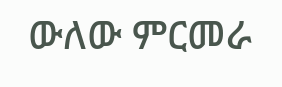ውለው ምርመራ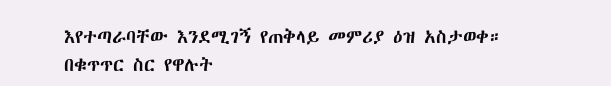እየተጣራባቸው እንደሚገኝ የጠቅላይ መምሪያ ዕዝ አስታወቀ። በቁጥጥር ስር የዋሉት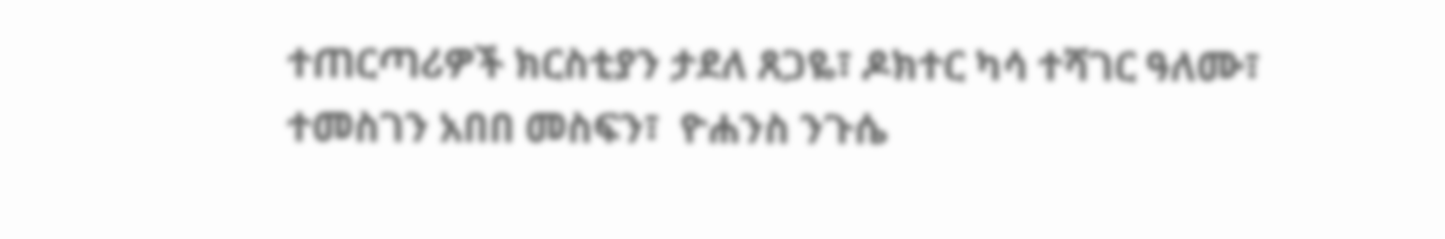ተጠርጣሪዎች ክርስቲያን ታደለ ጸጋዬ፣ ዶክተር ካሳ ተሻገር ዓለሙ፣ ተመስገን አበበ መስፍን፣  ዮሐንስ ንጉሴ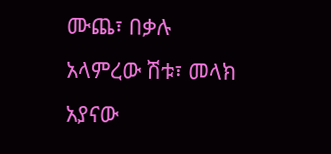ሙጨ፣ በቃሉ አላምረው ሽቱ፣ መላክ አያናው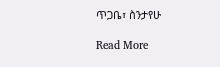ጥጋቤ፣ ስንታየሁ

Read More